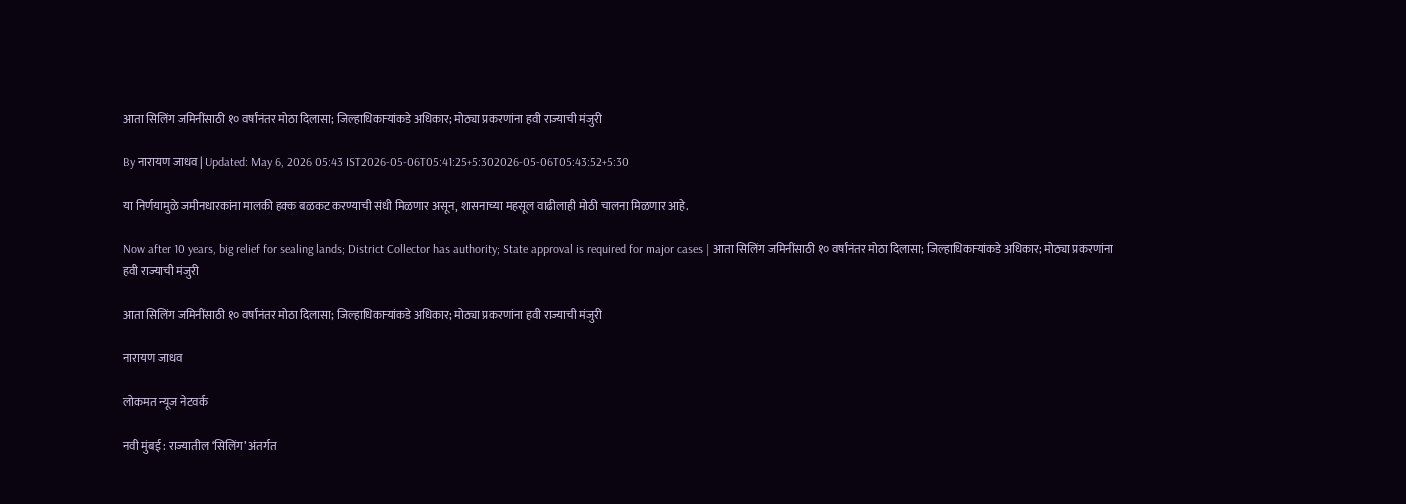आता सिलिंग जमिनींसाठी १० वर्षांनंतर मोठा दिलासा; जिल्हाधिकाऱ्यांकडे अधिकार; मोठ्या प्रकरणांना हवी राज्याची मंजुरी

By नारायण जाधव | Updated: May 6, 2026 05:43 IST2026-05-06T05:41:25+5:302026-05-06T05:43:52+5:30

या निर्णयामुळे जमीनधारकांना मालकी हक्क बळकट करण्याची संधी मिळणार असून, शासनाच्या महसूल वाढीलाही मोठी चालना मिळणार आहे.

Now after 10 years, big relief for sealing lands; District Collector has authority; State approval is required for major cases | आता सिलिंग जमिनींसाठी १० वर्षांनंतर मोठा दिलासा; जिल्हाधिकाऱ्यांकडे अधिकार; मोठ्या प्रकरणांना हवी राज्याची मंजुरी

आता सिलिंग जमिनींसाठी १० वर्षांनंतर मोठा दिलासा; जिल्हाधिकाऱ्यांकडे अधिकार; मोठ्या प्रकरणांना हवी राज्याची मंजुरी

नारायण जाधव

लोकमत न्यूज नेटवर्क

नवी मुंबई : राज्यातील ‘सिलिंग’ अंतर्गत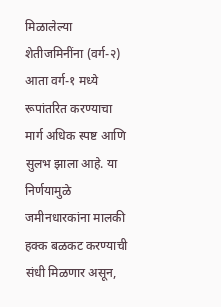मिळालेल्या शेतीजमिनींना (वर्ग-२) आता वर्ग-१ मध्ये रूपांतरित करण्याचा मार्ग अधिक स्पष्ट आणि सुलभ झाला आहे. या निर्णयामुळे जमीनधारकांना मालकी हक्क बळकट करण्याची संधी मिळणार असून,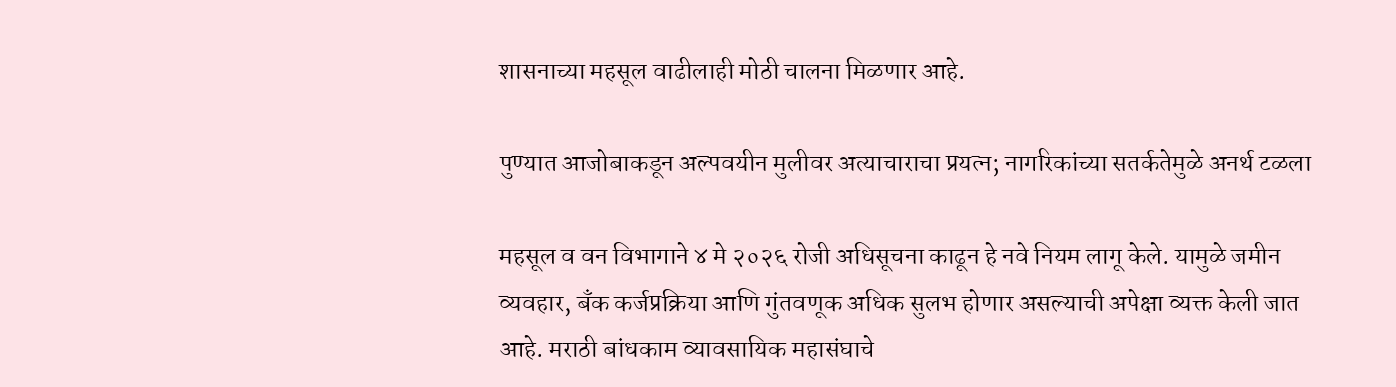शासनाच्या महसूल वाढीलाही मोठी चालना मिळणार आहे.

पुण्यात आजोबाकडून अल्पवयीन मुलीवर अत्याचाराचा प्रयत्न; नागरिकांच्या सतर्कतेमुळे अनर्थ टळला

महसूल व वन विभागाने ४ मे २०२६ रोजी अधिसूचना काढून हे नवे नियम लागू केले. यामुळे जमीन व्यवहार, बँक कर्जप्रक्रिया आणि गुंतवणूक अधिक सुलभ होणार असल्याची अपेक्षा व्यक्त केली जात आहे. मराठी बांधकाम व्यावसायिक महासंघाचे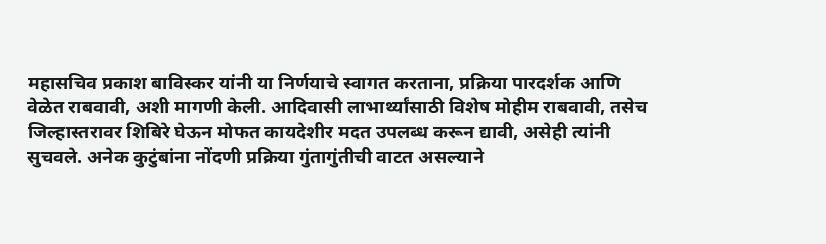महासचिव प्रकाश बाविस्कर यांनी या निर्णयाचे स्वागत करताना, प्रक्रिया पारदर्शक आणि वेळेत राबवावी, अशी मागणी केली. आदिवासी लाभार्थ्यांसाठी विशेष मोहीम राबवावी, तसेच जिल्हास्तरावर शिबिरे घेऊन मोफत कायदेशीर मदत उपलब्ध करून द्यावी, असेही त्यांनी सुचवले. अनेक कुटुंबांना नोंदणी प्रक्रिया गुंतागुंतीची वाटत असल्याने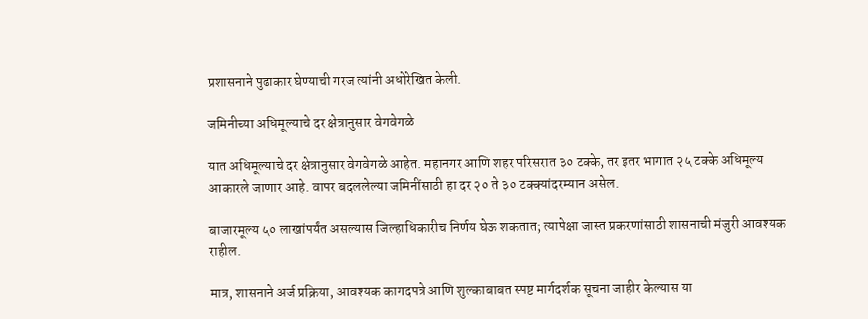प्रशासनाने पुढाकार घेण्याची गरज त्यांनी अधोरेखित केली.

जमिनीच्या अधिमूल्याचे दर क्षेत्रानुसार वेगवेगळे

यात अधिमूल्याचे दर क्षेत्रानुसार वेगवेगळे आहेत. महानगर आणि शहर परिसरात ३० टक्के, तर इतर भागात २५ टक्के अधिमूल्य आकारले जाणार आहे. वापर बदललेल्या जमिनींसाठी हा दर २० ते ३० टक्क्यांदरम्यान असेल.

बाजारमूल्य ५० लाखांपर्यंत असल्यास जिल्हाधिकारीच निर्णय घेऊ शकतात; त्यापेक्षा जास्त प्रकरणांसाठी शासनाची मंजुरी आवश्यक राहील.

मात्र, शासनाने अर्ज प्रक्रिया, आवश्यक कागदपत्रे आणि शुल्काबाबत स्पष्ट मार्गदर्शक सूचना जाहीर केल्यास या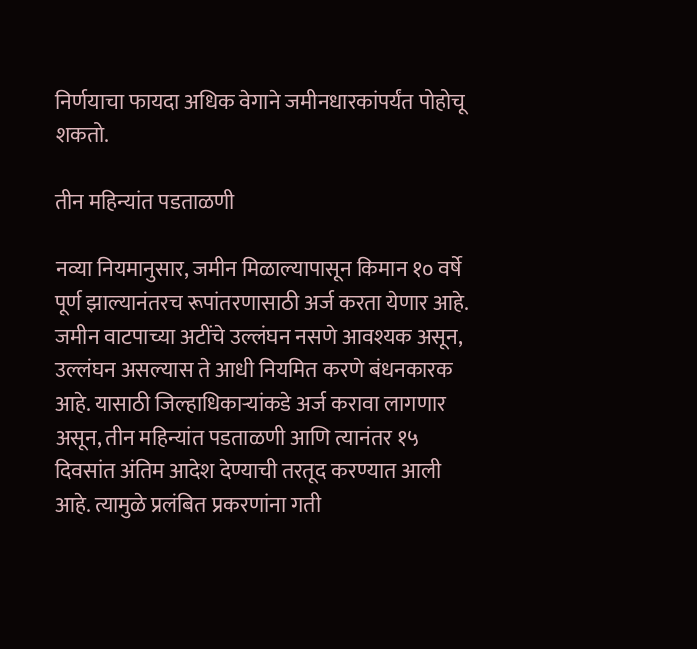निर्णयाचा फायदा अधिक वेगाने जमीनधारकांपर्यंत पोहोचू शकतो.

तीन महिन्यांत पडताळणी

नव्या नियमानुसार, जमीन मिळाल्यापासून किमान १० वर्षे पूर्ण झाल्यानंतरच रूपांतरणासाठी अर्ज करता येणार आहे. जमीन वाटपाच्या अटींचे उल्लंघन नसणे आवश्यक असून, उल्लंघन असल्यास ते आधी नियमित करणे बंधनकारक आहे. यासाठी जिल्हाधिकाऱ्यांकडे अर्ज करावा लागणार असून, तीन महिन्यांत पडताळणी आणि त्यानंतर १५ दिवसांत अंतिम आदेश देण्याची तरतूद करण्यात आली आहे. त्यामुळे प्रलंबित प्रकरणांना गती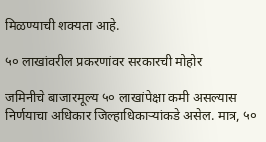मिळण्याची शक्यता आहे.

५० लाखांवरील प्रकरणांवर सरकारची मोहोर

जमिनीचे बाजारमूल्य ५० लाखांपेक्षा कमी असल्यास निर्णयाचा अधिकार जिल्हाधिकाऱ्यांकडे असेल. मात्र, ५०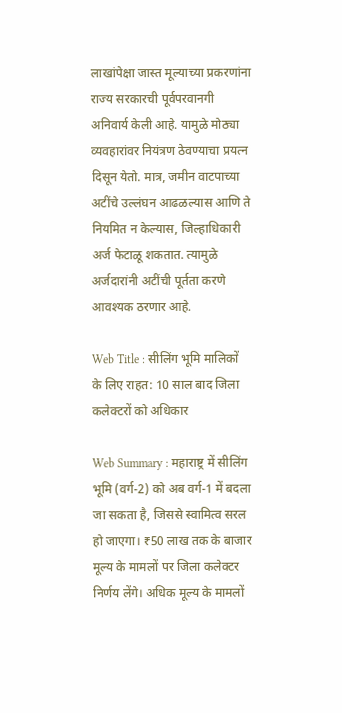लाखांपेक्षा जास्त मूल्याच्या प्रकरणांना राज्य सरकारची पूर्वपरवानगी अनिवार्य केली आहे. यामुळे मोठ्या व्यवहारांवर नियंत्रण ठेवण्याचा प्रयत्न दिसून येतो. मात्र, जमीन वाटपाच्या अटींचे उल्लंघन आढळल्यास आणि ते नियमित न केल्यास, जिल्हाधिकारी अर्ज फेटाळू शकतात. त्यामुळे अर्जदारांनी अटींची पूर्तता करणे आवश्यक ठरणार आहे.

Web Title : सीलिंग भूमि मालिकों के लिए राहत: 10 साल बाद जिला कलेक्टरों को अधिकार

Web Summary : महाराष्ट्र में सीलिंग भूमि (वर्ग-2) को अब वर्ग-1 में बदला जा सकता है, जिससे स्वामित्व सरल हो जाएगा। ₹50 लाख तक के बाजार मूल्य के मामलों पर जिला कलेक्टर निर्णय लेंगे। अधिक मूल्य के मामलों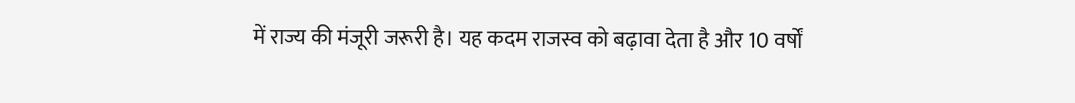में राज्य की मंजूरी जरूरी है। यह कदम राजस्व को बढ़ावा देता है और 10 वर्षों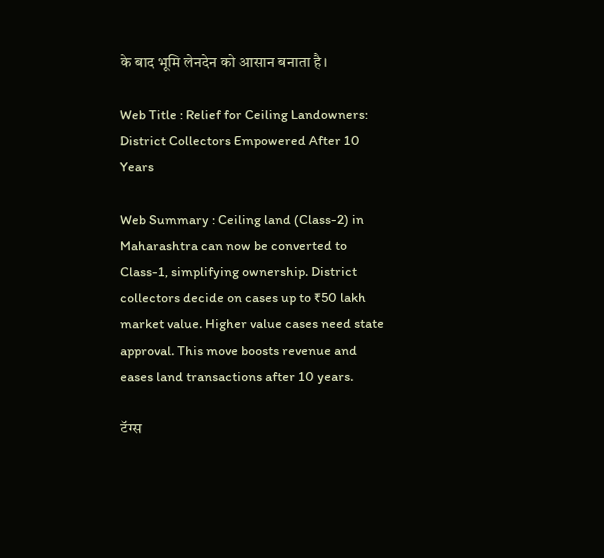के बाद भूमि लेनदेन को आसान बनाता है।

Web Title : Relief for Ceiling Landowners: District Collectors Empowered After 10 Years

Web Summary : Ceiling land (Class-2) in Maharashtra can now be converted to Class-1, simplifying ownership. District collectors decide on cases up to ₹50 lakh market value. Higher value cases need state approval. This move boosts revenue and eases land transactions after 10 years.

टॅग्स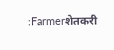:Farmerशेतकरी